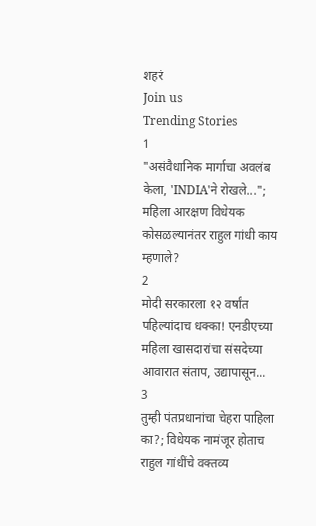शहरं
Join us
Trending Stories
1
"असंवैधानिक मार्गाचा अवलंब केला, 'INDIA'ने रोखले..."; महिला आरक्षण विधेयक कोसळल्यानंतर राहुल गांधी काय म्हणाले?
2
मोदी सरकारला १२ वर्षांत पहिल्यांदाच धक्का! एनडीएच्या महिला खासदारांचा संसदेच्या आवारात संताप, उद्यापासून...
3
तुम्ही पंतप्रधानांचा चेहरा पाहिला का?; विधेयक नामंजूर होताच राहुल गांधींचे वक्तव्य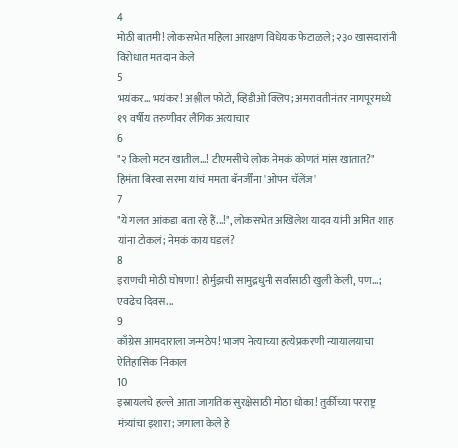4
मोठी बातमी! लोकसभेत महिला आरक्षण विधेयक फेटाळले; २३० खासदारांनी विरोधात मतदान केले
5
भयंकर... भयंकर! अश्लील फोटो, व्हिडीओ क्लिप; अमरावतीनंतर नागपूरमध्ये १९ वर्षीय तरुणीवर लैंगिक अत्याचार
6
"२ किलो मटन खातील...! टीएमसीचे लोक नेमकं कोणतं मांस खातात?" हिमंता बिस्वा सरमा यांचं ममता बॅनर्जींना 'ओपन चॅलेंज'
7
"ये गलत आंकडा बता रहे हैं...!", लोकसभेत अखिलेश यादव यांनी अमित शाह यांना टोकलं; नेमकं काय घडलं?
8
इराणची मोठी घोषणा! होर्मुझची सामुद्रधुनी सर्वांसाठी खुली केली, पण...; एवढेच दिवस...
9
काँग्रेस आमदाराला जन्मठेप! भाजप नेत्याच्या हत्येप्रकरणी न्यायालयाचा ऐतिहासिक निकाल
10
इस्रायलचे हल्ले आता जागतिक सुरक्षेसाठी मोठा धोका! तुर्कीच्या परराष्ट्र मंत्र्यांचा इशारा; जगाला केले हे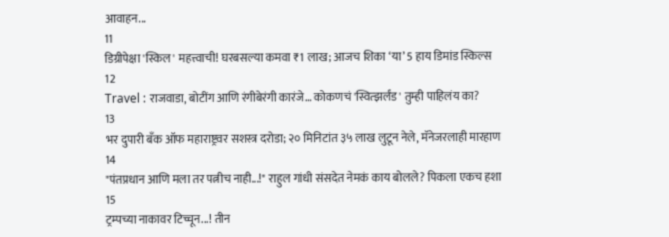आवाहन...
11
डिग्रीपेक्षा 'स्किल' महत्त्वाची! घरबसल्या कमवा ₹1 लाख; आजच शिका ‘या’ 5 हाय डिमांड स्किल्स
12
Travel : राजवाडा, बोटींग आणि रंगीबेरंगी कारंजे… कोकणचं 'स्वित्झर्लंड' तुम्ही पाहिलंय का?
13
भर दुपारी बँक ऑफ महाराष्ट्रवर सशस्त्र दरोडा; २० मिनिटांत ३५ लाख लुटून नेले, मॅनेजरलाही मारहाण
14
"पंतप्रधान आणि मला तर पत्नीच नाही...!" राहुल गांधी संसदेत नेमकं काय बोलले? पिकला एकच हशा
15
ट्रम्पच्या नाकावर टिच्चून...! तीन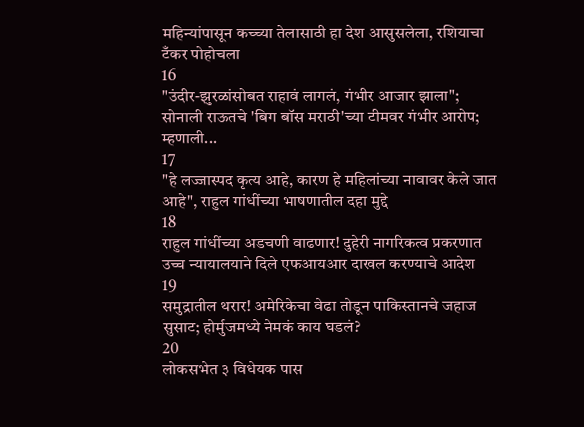महिन्यांपासून कच्च्या तेलासाठी हा देश आसुसलेला, रशियाचा टँकर पोहोचला
16
"उंदीर-झुरळांसोबत राहावं लागलं, गंभीर आजार झाला"; सोनाली राऊतचे 'बिग बॉस मराठी'च्या टीमवर गंभीर आरोप; म्हणाली...
17
"हे लज्जास्पद कृत्य आहे, कारण हे महिलांच्या नावावर केले जात आहे", राहुल गांधींच्या भाषणातील दहा मुद्दे
18
राहुल गांधींच्या अडचणी वाढणार! दुहेरी नागरिकत्व प्रकरणात उच्च न्यायालयाने दिले एफआयआर दाखल करण्याचे आदेश
19
समुद्रातील थरार! अमेरिकेचा वेढा तोडून पाकिस्तानचे जहाज सुसाट; होर्मुजमध्ये नेमकं काय घडलं?
20
लोकसभेत ३ विधेयक पास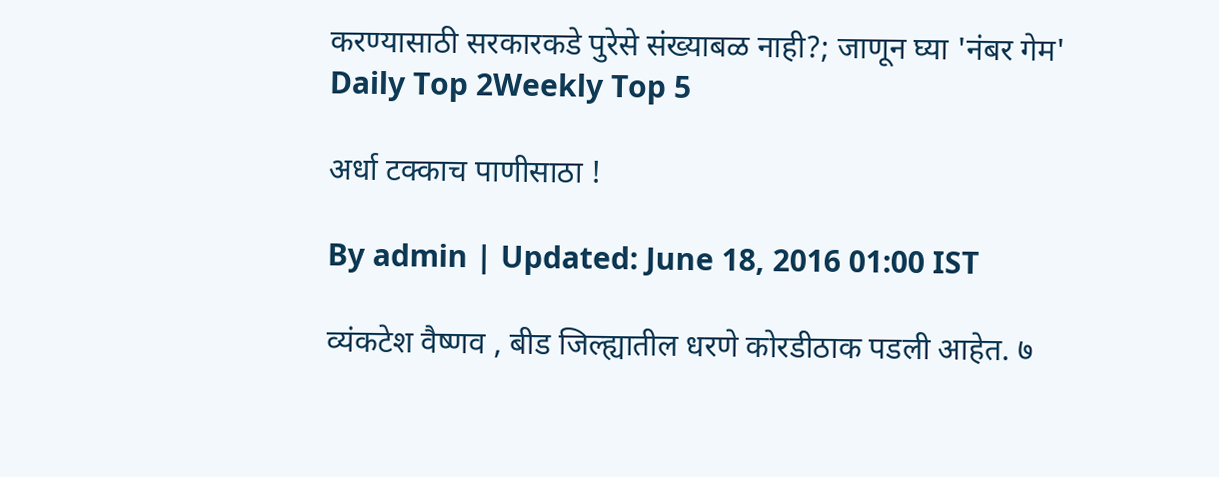करण्यासाठी सरकारकडे पुरेसे संख्याबळ नाही?; जाणून घ्या 'नंबर गेम'
Daily Top 2Weekly Top 5

अर्धा टक्काच पाणीसाठा !

By admin | Updated: June 18, 2016 01:00 IST

व्यंकटेश वैष्णव , बीड जिल्ह्यातील धरणे कोरडीठाक पडली आहेत. ७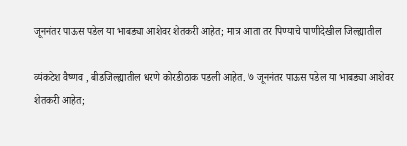जूननंतर पाऊस पडेल या भाबड्या आशेवर शेतकरी आहेत; मात्र आता तर पिण्याचे पाणीदेखील जिल्ह्यातील

व्यंकटेश वैष्णव , बीडजिल्ह्यातील धरणे कोरडीठाक पडली आहेत. ७ जूननंतर पाऊस पडेल या भाबड्या आशेवर शेतकरी आहेत;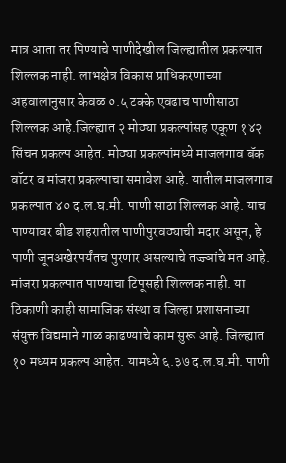मात्र आता तर पिण्याचे पाणीदेखील जिल्ह्यातील प्रकल्पात शिल्लक नाही. लाभक्षेत्र विकास प्राधिकरणाच्या अहवालानुसार केवळ ०.५ टक्के एवढाच पाणीसाठा शिल्लक आहे.जिल्ह्यात २ मोठ्या प्रकल्पांसह एकूण १४२ सिंचन प्रकल्प आहेत. मोठ्या प्रकल्पांमध्ये माजलगाव बॅक वॉटर व मांजरा प्रकल्पाचा समावेश आहे. यातील माजलगाव प्रकल्पात ४० द.ल.घ.मी. पाणी साठा शिल्लक आहे. याच पाण्यावर बीड शहरातील पाणीपुरवठ्याची मदार असून, हे पाणी जूनअखेरपर्यंतच पुरणार असल्याचे तज्ज्ञांचे मत आहे. मांजरा प्रकल्पात पाण्याचा टिपूसही शिल्लक नाही. या ठिकाणी काही सामाजिक संस्था व जिल्हा प्रशासनाच्या संयुक्त विद्यमाने गाळ काढण्याचे काम सुरू आहे. जिल्ह्यात १० मध्यम प्रकल्प आहेत. यामध्ये ६.३७ द.ल.घ.मी. पाणी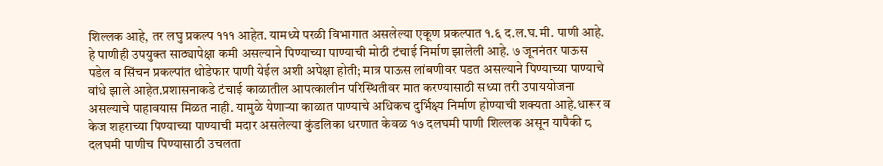शिल्लक आहे, तर लघु प्रकल्प १११ आहेत. यामध्ये परळी विभागात असलेल्या एकूण प्रकल्पात १.६ द.ल.घ.मी. पाणी आहे. हे पाणीही उपयुक्त साठ्यापेक्षा कमी असल्याने पिण्याच्या पाण्याची मोठी टंचाई निर्माण झालेली आहे. ७ जूननंतर पाऊस पडेल व सिंचन प्रकल्पांत थोडेफार पाणी येईल अशी अपेक्षा होती; मात्र पाऊस लांबणीवर पडत असल्याने पिण्याच्या पाण्याचे वांधे झाले आहेत.प्रशासनाकडे टंचाई काळातील आपत्कालीन परिस्थितीवर मात करण्यासाठी सध्या तरी उपाययोजना असल्याचे पाहावयास मिळत नाही. यामुळे येणाऱ्या काळात पाण्याचे अधिकच दुर्भिक्ष्य निर्माण होण्याची शक्यता आहे.धारूर व केज शहराच्या पिण्याच्या पाण्याची मदार असलेल्या कुंडलिका धरणात केवळ १७ दलघमी पाणी शिल्लक असून यापैकी ८ दलघमी पाणीच पिण्यासाठी उचलता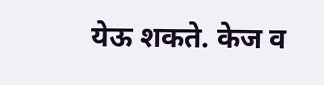येऊ शकते. केज व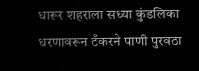धारूर शहराला सध्या कुंडलिका धरणावरून टँकरने पाणी पुरवठा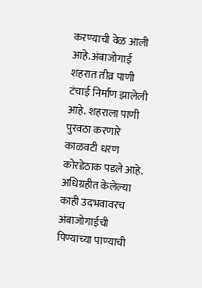करण्याची वेळ आली आहे.अंबाजोगाई शहरात तीव्र पाणी टंचाई निर्माण झालेली आहे. शहराला पाणी पुरवठा करणारे काळवटी धरण कोरडेठाक पडले आहे. अधिग्रहीत केलेल्या काही उदभवावरच अंबाजोगाईची पिण्याच्या पाण्याची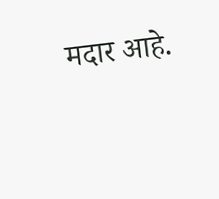मदार आहे.